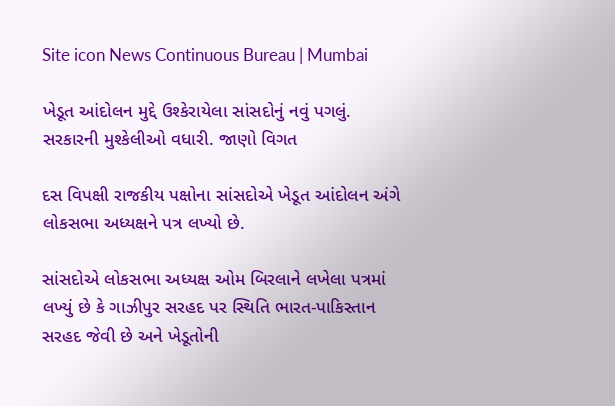Site icon News Continuous Bureau | Mumbai

ખેડૂત આંદોલન મુદ્દે ઉશ્કેરાયેલા સાંસદોનું નવું પગલું. સરકારની મુશ્કેલીઓ વધારી. જાણો વિગત

દસ વિપક્ષી રાજકીય પક્ષોના સાંસદોએ ખેડૂત આંદોલન અંગે લોકસભા અધ્યક્ષને પત્ર લખ્યો છે.

સાંસદોએ લોકસભા અધ્યક્ષ ઓમ બિરલાને લખેલા પત્રમાં લખ્યું છે કે ગાઝીપુર સરહદ પર સ્થિતિ ભારત-પાકિસ્તાન સરહદ જેવી છે અને ખેડૂતોની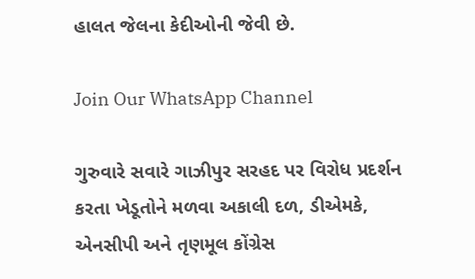હાલત જેલના કેદીઓની જેવી છે.

Join Our WhatsApp Channel

ગુરુવારે સવારે ગાઝીપુર સરહદ પર વિરોધ પ્રદર્શન કરતા ખેડૂતોને મળવા અકાલી દળ, ડીએમકે, એનસીપી અને તૃણમૂલ કોંગ્રેસ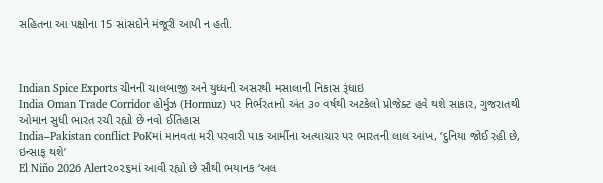સહિતના આ પક્ષોના 15 સાંસદોને મંજૂરી આપી ન હતી.



Indian Spice Exports ચીનની ચાલબાજી અને યુધ્ધની અસરથી મસાલાની નિકાસ રૂંધાઇ
India Oman Trade Corridor હોર્મુઝ (Hormuz) પર નિર્ભરતાનો અંત ૩૦ વર્ષથી અટકેલો પ્રોજેક્ટ હવે થશે સાકાર, ગુજરાતથી ઓમાન સુધી ભારત રચી રહ્યો છે નવો ઈતિહાસ
India–Pakistan conflict PoKમાં માનવતા મરી પરવારી પાક આર્મીના અત્યાચાર પર ભારતની લાલ આંખ, ‘દુનિયા જોઈ રહી છે, ઇન્સાફ થશે’
El Niño 2026 Alert૨૦૨૬માં આવી રહ્યો છે સૌથી ભયાનક ‘અલ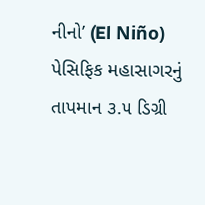નીનો’ (El Niño) પેસિફિક મહાસાગરનું તાપમાન ૩.૫ ડિગ્રી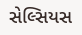સેલ્સિયસ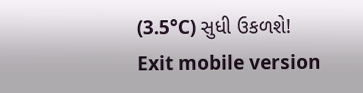(3.5°C) સુધી ઉકળશે!
Exit mobile version